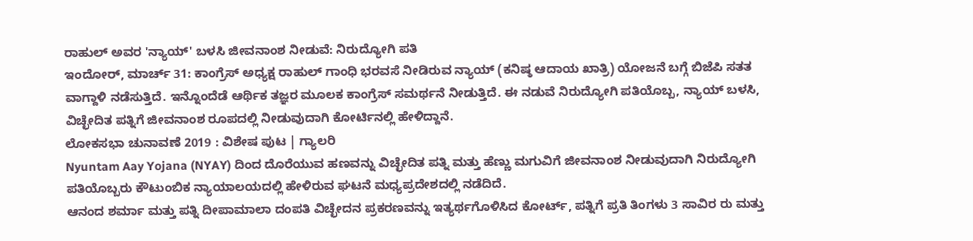ರಾಹುಲ್ ಅವರ 'ನ್ಯಾಯ್' ಬಳಸಿ ಜೀವನಾಂಶ ನೀಡುವೆ: ನಿರುದ್ಯೋಗಿ ಪತಿ
ಇಂದೋರ್, ಮಾರ್ಚ್ 31: ಕಾಂಗ್ರೆಸ್ ಅಧ್ಯಕ್ಷ ರಾಹುಲ್ ಗಾಂಧಿ ಭರವಸೆ ನೀಡಿರುವ ನ್ಯಾಯ್ (ಕನಿಷ್ಠ ಆದಾಯ ಖಾತ್ರಿ) ಯೋಜನೆ ಬಗ್ಗೆ ಬಿಜೆಪಿ ಸತತ ವಾಗ್ದಾಳಿ ನಡೆಸುತ್ತಿದೆ. ಇನ್ನೊಂದೆಡೆ ಆರ್ಥಿಕ ತಜ್ಞರ ಮೂಲಕ ಕಾಂಗ್ರೆಸ್ ಸಮರ್ಥನೆ ನೀಡುತ್ತಿದೆ. ಈ ನಡುವೆ ನಿರುದ್ಯೋಗಿ ಪತಿಯೊಬ್ಬ, ನ್ಯಾಯ್ ಬಳಸಿ, ವಿಚ್ಛೇದಿತ ಪತ್ನಿಗೆ ಜೀವನಾಂಶ ರೂಪದಲ್ಲಿ ನೀಡುವುದಾಗಿ ಕೋರ್ಟಿನಲ್ಲಿ ಹೇಳಿದ್ದಾನೆ.
ಲೋಕಸಭಾ ಚುನಾವಣೆ 2019 : ವಿಶೇಷ ಪುಟ | ಗ್ಯಾಲರಿ
Nyuntam Aay Yojana (NYAY) ದಿಂದ ದೊರೆಯುವ ಹಣವನ್ನು ವಿಚ್ಛೇದಿತ ಪತ್ನಿ ಮತ್ತು ಹೆಣ್ಣು ಮಗುವಿಗೆ ಜೀವನಾಂಶ ನೀಡುವುದಾಗಿ ನಿರುದ್ಯೋಗಿ ಪತಿಯೊಬ್ಬರು ಕೌಟುಂಬಿಕ ನ್ಯಾಯಾಲಯದಲ್ಲಿ ಹೇಳಿರುವ ಘಟನೆ ಮಧ್ಯಪ್ರದೇಶದಲ್ಲಿ ನಡೆದಿದೆ.
ಆನಂದ ಶರ್ಮಾ ಮತ್ತು ಪತ್ನಿ ದೀಪಾಮಾಲಾ ದಂಪತಿ ವಿಚ್ಛೇದನ ಪ್ರಕರಣವನ್ನು ಇತ್ಯರ್ಥಗೊಳಿಸಿದ ಕೋರ್ಟ್, ಪತ್ನಿಗೆ ಪ್ರತಿ ತಿಂಗಳು 3 ಸಾವಿರ ರು ಮತ್ತು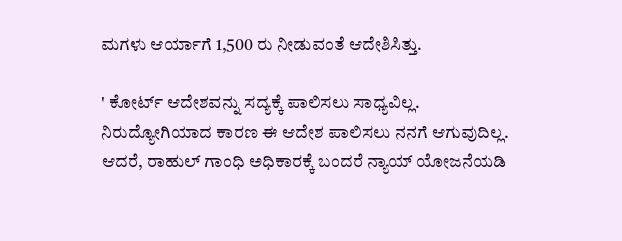ಮಗಳು ಆರ್ಯಾಗೆ 1,500 ರು ನೀಡುವಂತೆ ಆದೇಶಿಸಿತ್ತು.

' ಕೋರ್ಟ್ ಆದೇಶವನ್ನು ಸದ್ಯಕ್ಕೆ ಪಾಲಿಸಲು ಸಾಧ್ಯವಿಲ್ಲ. ನಿರುದ್ಯೋಗಿಯಾದ ಕಾರಣ ಈ ಆದೇಶ ಪಾಲಿಸಲು ನನಗೆ ಆಗುವುದಿಲ್ಲ. ಆದರೆ, ರಾಹುಲ್ ಗಾಂಧಿ ಅಧಿಕಾರಕ್ಕೆ ಬಂದರೆ ನ್ಯಾಯ್ ಯೋಜನೆಯಡಿ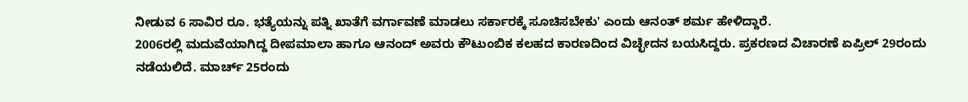ನೀಡುವ 6 ಸಾವಿರ ರೂ. ಭತ್ಯೆಯನ್ನು ಪತ್ನಿ ಖಾತೆಗೆ ವರ್ಗಾವಣೆ ಮಾಡಲು ಸರ್ಕಾರಕ್ಕೆ ಸೂಚಿಸಬೇಕು' ಎಂದು ಆನಂತ್ ಶರ್ಮ ಹೇಳಿದ್ದಾರೆ.
2006ರಲ್ಲಿ ಮದುವೆಯಾಗಿದ್ದ ದೀಪಮಾಲಾ ಹಾಗೂ ಆನಂದ್ ಅವರು ಕೌಟುಂಬಿಕ ಕಲಹದ ಕಾರಣದಿಂದ ವಿಚ್ಛೇದನ ಬಯಸಿದ್ದರು. ಪ್ರಕರಣದ ವಿಚಾರಣೆ ಏಪ್ರಿಲ್ 29ರಂದು ನಡೆಯಲಿದೆ. ಮಾರ್ಚ್ 25ರಂದು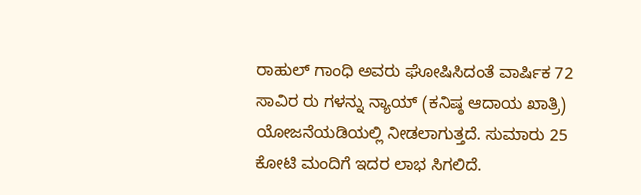ರಾಹುಲ್ ಗಾಂಧಿ ಅವರು ಘೋಷಿಸಿದಂತೆ ವಾರ್ಷಿಕ 72 ಸಾವಿರ ರು ಗಳನ್ನು ನ್ಯಾಯ್ (ಕನಿಷ್ಠ ಆದಾಯ ಖಾತ್ರಿ) ಯೋಜನೆಯಡಿಯಲ್ಲಿ ನೀಡಲಾಗುತ್ತದೆ. ಸುಮಾರು 25 ಕೋಟಿ ಮಂದಿಗೆ ಇದರ ಲಾಭ ಸಿಗಲಿದೆ.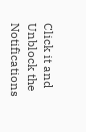Click it and Unblock the Notifications